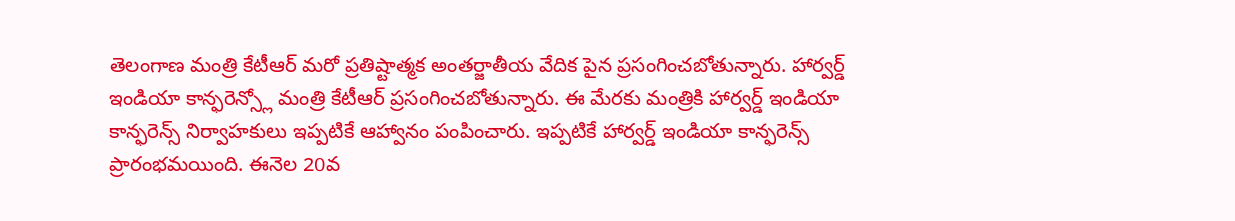తెలంగాణ మంత్రి కేటీఆర్ మరో ప్రతిష్టాత్మక అంతర్జాతీయ వేదిక పైన ప్రసంగించబోతున్నారు. హార్వర్డ్ ఇండియా కాన్ఫరెన్స్లో మంత్రి కేటీఆర్ ప్రసంగించబోతున్నారు. ఈ మేరకు మంత్రికి హార్వర్డ్ ఇండియా కాన్ఫరెన్స్ నిర్వాహకులు ఇప్పటికే ఆహ్వానం పంపించారు. ఇప్పటికే హార్వర్డ్ ఇండియా కాన్ఫరెన్స్ ప్రారంభమయింది. ఈనెల 20వ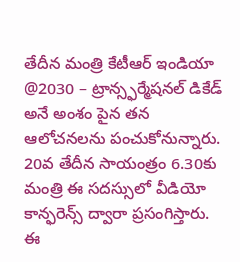తేదీన మంత్రి కేటీఆర్ ఇండియా @2030 – ట్రాన్స్ఫర్మేషనల్ డికేడ్ అనే అంశం పైన తన ఆలోచనలను పంచుకోనున్నారు. 20వ తేదీన సాయంత్రం 6.30కు మంత్రి ఈ సదస్సులో వీడియో కాన్ఫరెన్స్ ద్వారా ప్రసంగిస్తారు.
ఈ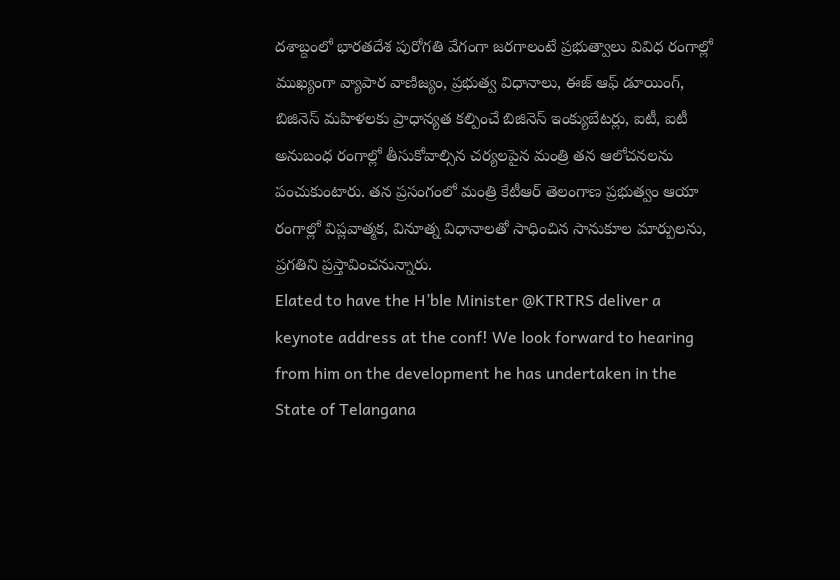దశాబ్దంలో భారతదేశ పురోగతి వేగంగా జరగాలంటే ప్రభుత్వాలు వివిధ రంగాల్లో ముఖ్యంగా వ్యాపార వాణిజ్యం, ప్రభుత్వ విధానాలు, ఈజ్ ఆఫ్ డూయింగ్, బిజినెస్ మహిళలకు ప్రాధాన్యత కల్పించే బిజినెస్ ఇంక్యుబేటర్లు, ఐటీ, ఐటీ అనుబంధ రంగాల్లో తీసుకోవాల్సిన చర్యలపైన మంత్రి తన ఆలోచనలను పంచుకుంటారు. తన ప్రసంగంలో మంత్రి కేటీఆర్ తెలంగాణ ప్రభుత్వం ఆయా రంగాల్లో విప్లవాత్మక, వినూత్న విధానాలతో సాధించిన సానుకూల మార్పులను, ప్రగతిని ప్రస్తావించనున్నారు.
Elated to have the H’ble Minister @KTRTRS deliver a keynote address at the conf! We look forward to hearing from him on the development he has undertaken in the State of Telangana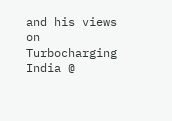and his views on Turbocharging India @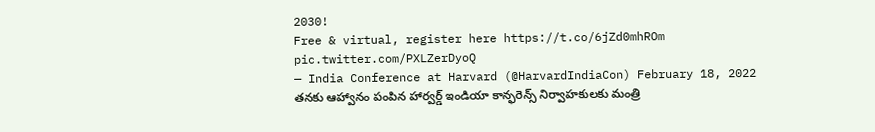2030!
Free & virtual, register here https://t.co/6jZd0mhROm pic.twitter.com/PXLZerDyoQ
— India Conference at Harvard (@HarvardIndiaCon) February 18, 2022
తనకు ఆహ్వానం పంపిన హార్వర్డ్ ఇండియా కాన్ఫరెన్స్ నిర్వాహకులకు మంత్రి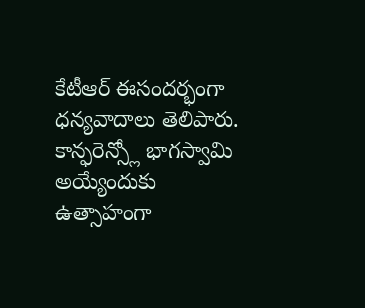కేటీఆర్ ఈసందర్భంగా ధన్యవాదాలు తెలిపారు. కాన్ఫరెన్స్లో భాగస్వామి అయ్యేందుకు ఉత్సాహంగా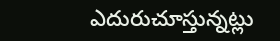ఎదురుచూస్తున్నట్లు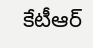కేటీఆర్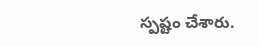స్పష్టం చేశారు.